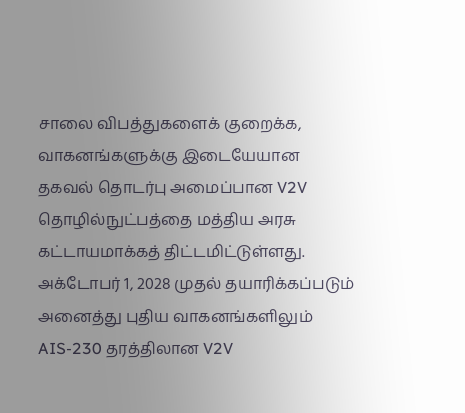சாலை விபத்துகளைக் குறைக்க, வாகனங்களுக்கு இடையேயான தகவல் தொடர்பு அமைப்பான V2V தொழில்நுட்பத்தை மத்திய அரசு கட்டாயமாக்கத் திட்டமிட்டுள்ளது.
அக்டோபர் 1, 2028 முதல் தயாரிக்கப்படும் அனைத்து புதிய வாகனங்களிலும் AIS-230 தரத்திலான V2V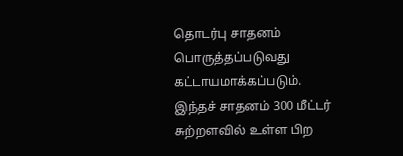தொடர்பு சாதனம் பொருத்தப்படுவது கட்டாயமாக்கப்படும்.
இந்தச் சாதனம் 300 மீட்டர் சுற்றளவில் உள்ள பிற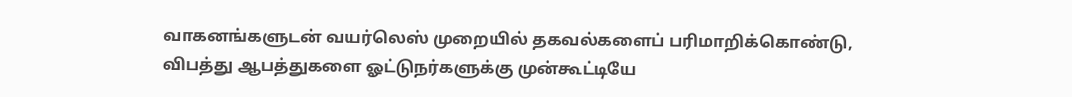வாகனங்களுடன் வயர்லெஸ் முறையில் தகவல்களைப் பரிமாறிக்கொண்டு, விபத்து ஆபத்துகளை ஓட்டுநர்களுக்கு முன்கூட்டியே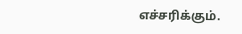எச்சரிக்கும்.